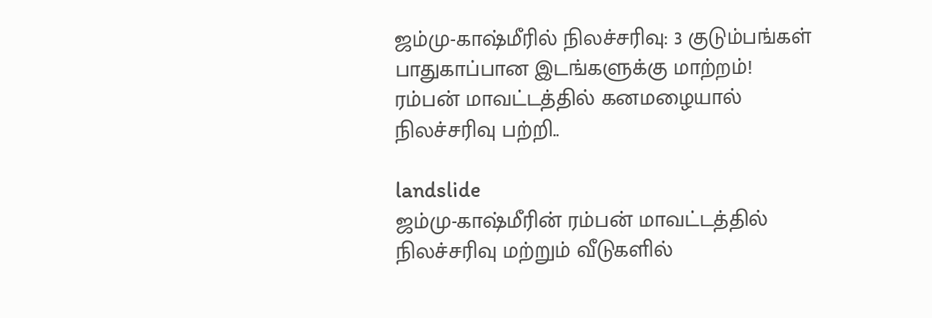ஜம்மு-காஷ்மீரில் நிலச்சரிவு: 3 குடும்பங்கள் பாதுகாப்பான இடங்களுக்கு மாற்றம்!
ரம்பன் மாவட்டத்தில் கனமழையால் நிலச்சரிவு பற்றி..

landslide
ஜம்மு-காஷ்மீரின் ரம்பன் மாவட்டத்தில் நிலச்சரிவு மற்றும் வீடுகளில்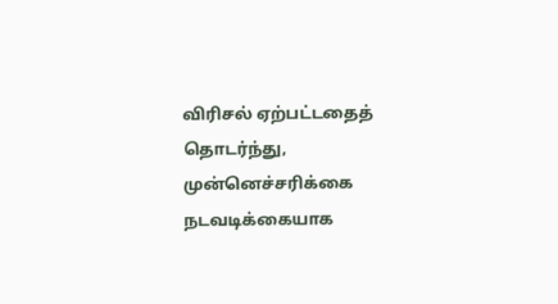விரிசல் ஏற்பட்டதைத் தொடர்ந்து, முன்னெச்சரிக்கை நடவடிக்கையாக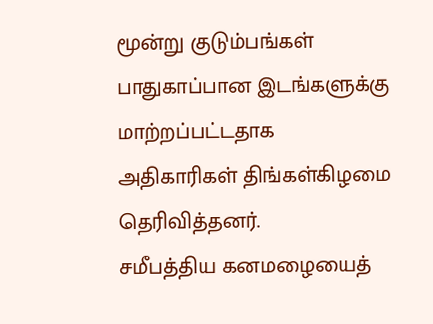மூன்று குடும்பங்கள் பாதுகாப்பான இடங்களுக்கு மாற்றப்பட்டதாக அதிகாரிகள் திங்கள்கிழமை தெரிவித்தனர்.
சமீபத்திய கனமழையைத்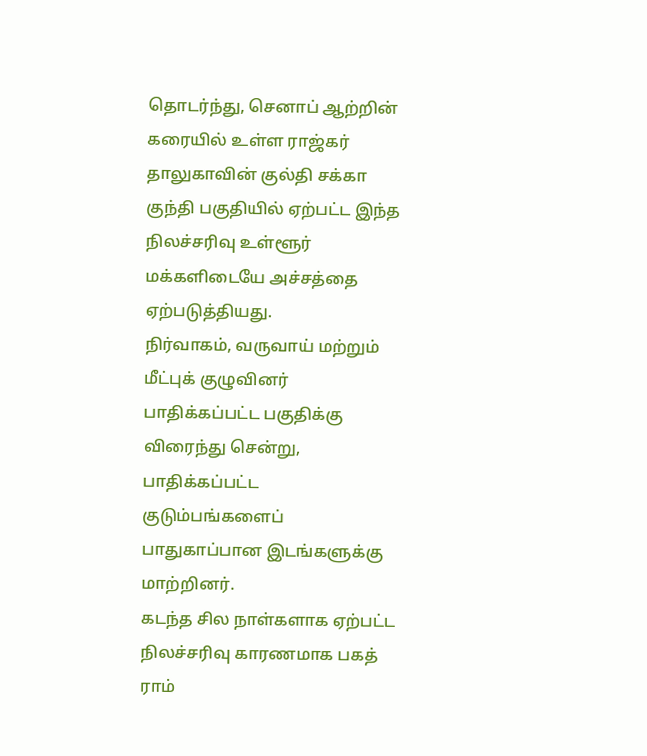தொடர்ந்து, செனாப் ஆற்றின் கரையில் உள்ள ராஜ்கர் தாலுகாவின் குல்தி சக்கா குந்தி பகுதியில் ஏற்பட்ட இந்த நிலச்சரிவு உள்ளூர் மக்களிடையே அச்சத்தை ஏற்படுத்தியது.
நிர்வாகம், வருவாய் மற்றும் மீட்புக் குழுவினர் பாதிக்கப்பட்ட பகுதிக்கு விரைந்து சென்று, பாதிக்கப்பட்ட குடும்பங்களைப் பாதுகாப்பான இடங்களுக்கு மாற்றினர்.
கடந்த சில நாள்களாக ஏற்பட்ட நிலச்சரிவு காரணமாக பகத் ராம்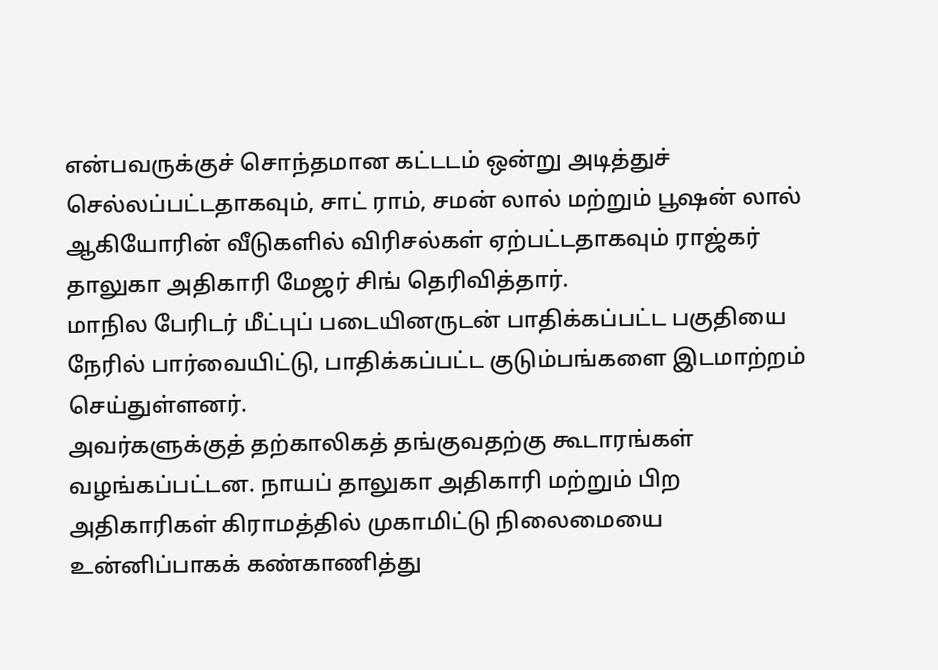என்பவருக்குச் சொந்தமான கட்டடம் ஒன்று அடித்துச் செல்லப்பட்டதாகவும், சாட் ராம், சமன் லால் மற்றும் பூஷன் லால் ஆகியோரின் வீடுகளில் விரிசல்கள் ஏற்பட்டதாகவும் ராஜ்கர் தாலுகா அதிகாரி மேஜர் சிங் தெரிவித்தார்.
மாநில பேரிடர் மீட்புப் படையினருடன் பாதிக்கப்பட்ட பகுதியை நேரில் பார்வையிட்டு, பாதிக்கப்பட்ட குடும்பங்களை இடமாற்றம் செய்துள்ளனர்.
அவர்களுக்குத் தற்காலிகத் தங்குவதற்கு கூடாரங்கள் வழங்கப்பட்டன. நாயப் தாலுகா அதிகாரி மற்றும் பிற அதிகாரிகள் கிராமத்தில் முகாமிட்டு நிலைமையை உன்னிப்பாகக் கண்காணித்து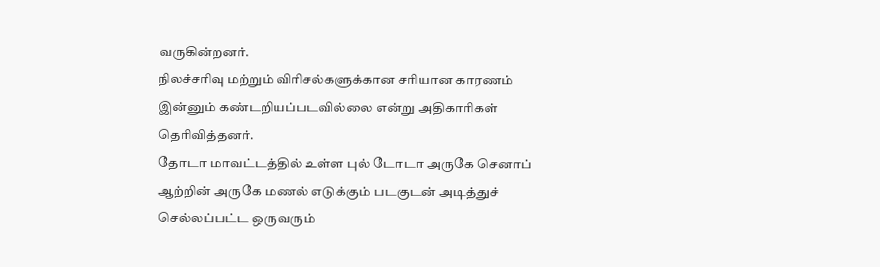வருகின்றனர்.
நிலச்சரிவு மற்றும் விரிசல்களுக்கான சரியான காரணம் இன்னும் கண்டறியப்படவில்லை என்று அதிகாரிகள் தெரிவித்தனர்.
தோடா மாவட்டத்தில் உள்ள புல் டோடா அருகே செனாப் ஆற்றின் அருகே மணல் எடுக்கும் படகுடன் அடித்துச் செல்லப்பட்ட ஒருவரும்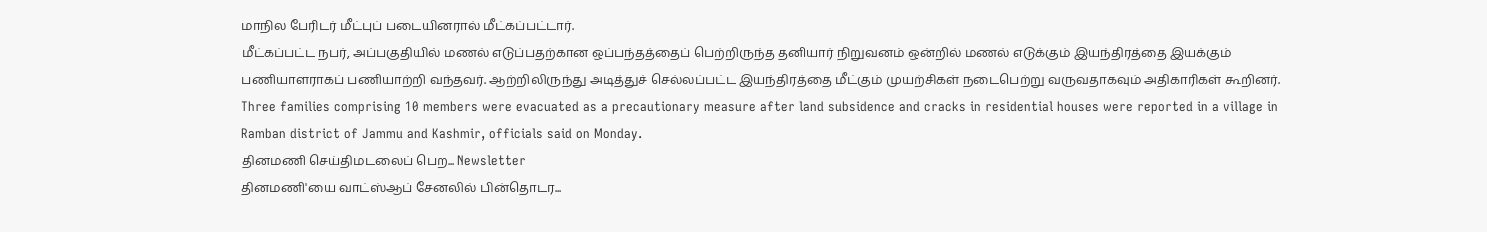மாநில பேரிடர் மீட்புப் படையினரால் மீட்கப்பட்டார்.
மீட்கப்பட்ட நபர், அப்பகுதியில் மணல் எடுப்பதற்கான ஒப்பந்தத்தைப் பெற்றிருந்த தனியார் நிறுவனம் ஒன்றில் மணல் எடுக்கும் இயந்திரத்தை இயக்கும் பணியாளராகப் பணியாற்றி வந்தவர். ஆற்றிலிருந்து அடித்துச் செல்லப்பட்ட இயந்திரத்தை மீட்கும் முயற்சிகள் நடைபெற்று வருவதாகவும் அதிகாரிகள் கூறினர்.
Three families comprising 10 members were evacuated as a precautionary measure after land subsidence and cracks in residential houses were reported in a village in Ramban district of Jammu and Kashmir, officials said on Monday.
தினமணி செய்திமடலைப் பெற... Newsletter
தினமணி'யை வாட்ஸ்ஆப் சேனலில் பின்தொடர...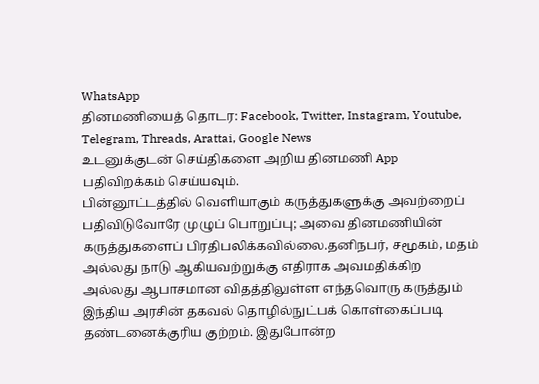WhatsApp
தினமணியைத் தொடர: Facebook, Twitter, Instagram, Youtube, Telegram, Threads, Arattai, Google News
உடனுக்குடன் செய்திகளை அறிய தினமணி App பதிவிறக்கம் செய்யவும்.
பின்னூட்டத்தில் வெளியாகும் கருத்துகளுக்கு அவற்றைப் பதிவிடுவோரே முழுப் பொறுப்பு; அவை தினமணியின் கருத்துகளைப் பிரதிபலிக்கவில்லை.தனிநபர், சமூகம், மதம் அல்லது நாடு ஆகியவற்றுக்கு எதிராக அவமதிக்கிற அல்லது ஆபாசமான விதத்திலுள்ள எந்தவொரு கருத்தும் இந்திய அரசின் தகவல் தொழில்நுட்பக் கொள்கைப்படி தண்டனைக்குரிய குற்றம். இதுபோன்ற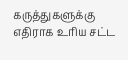கருத்துகளுக்கு எதிராக உரிய சட்ட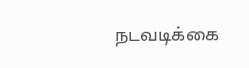நடவடிக்கை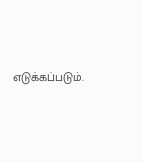எடுக்கப்படும்.